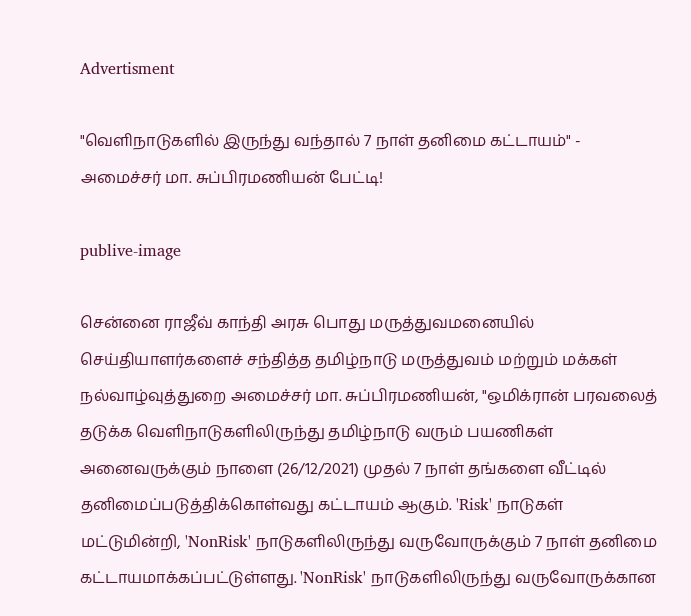Advertisment

"வெளிநாடுகளில் இருந்து வந்தால் 7 நாள் தனிமை கட்டாயம்" - அமைச்சர் மா. சுப்பிரமணியன் பேட்டி!

publive-image

சென்னை ராஜீவ் காந்தி அரசு பொது மருத்துவமனையில் செய்தியாளர்களைச் சந்தித்த தமிழ்நாடு மருத்துவம் மற்றும் மக்கள் நல்வாழ்வுத்துறை அமைச்சர் மா. சுப்பிரமணியன், "ஒமிக்ரான் பரவலைத் தடுக்க வெளிநாடுகளிலிருந்து தமிழ்நாடு வரும் பயணிகள் அனைவருக்கும் நாளை (26/12/2021) முதல் 7 நாள் தங்களை வீட்டில் தனிமைப்படுத்திக்கொள்வது கட்டாயம் ஆகும். 'Risk' நாடுகள் மட்டுமின்றி, 'NonRisk' நாடுகளிலிருந்து வருவோருக்கும் 7 நாள் தனிமை கட்டாயமாக்கப்பட்டுள்ளது. 'NonRisk' நாடுகளிலிருந்து வருவோருக்கான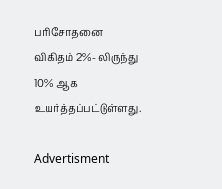பரிசோதனை விகிதம் 2%- லிருந்து 10% ஆக உயர்த்தப்பட்டுள்ளது.

Advertisment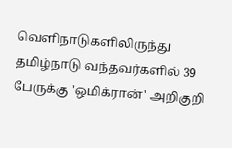வெளிநாடுகளிலிருந்து தமிழ்நாடு வந்தவர்களில் 39 பேருக்கு 'ஒமிக்ரான்' அறிகுறி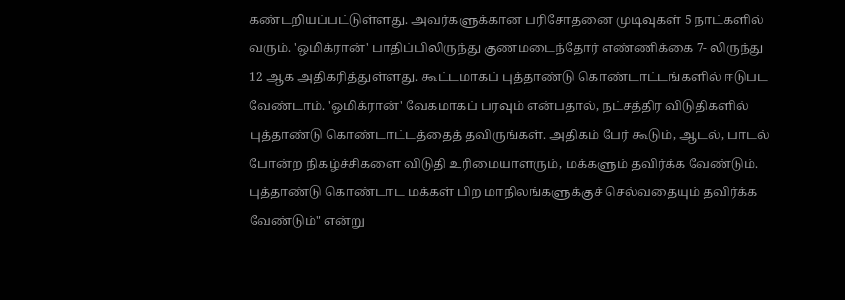கண்டறியப்பட்டுள்ளது. அவர்களுக்கான பரிசோதனை முடிவுகள் 5 நாட்களில் வரும். 'ஒமிக்ரான்' பாதிப்பிலிருந்து குணமடைந்தோர் எண்ணிக்கை 7- லிருந்து 12 ஆக அதிகரித்துள்ளது. கூட்டமாகப் புத்தாண்டு கொண்டாட்டங்களில் ஈடுபட வேண்டாம். 'ஒமிக்ரான்' வேகமாகப் பரவும் என்பதால், நட்சத்திர விடுதிகளில் புத்தாண்டு கொண்டாட்டத்தைத் தவிருங்கள். அதிகம் பேர் கூடும், ஆடல், பாடல் போன்ற நிகழ்ச்சிகளை விடுதி உரிமையாளரும், மக்களும் தவிர்க்க வேண்டும். புத்தாண்டு கொண்டாட மக்கள் பிற மாநிலங்களுக்குச் செல்வதையும் தவிர்க்க வேண்டும்" என்று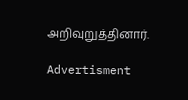அறிவுறுத்தினார்.

Advertisment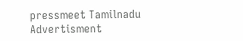pressmeet Tamilnadu
Advertisment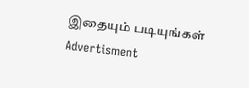இதையும் படியுங்கள்
Advertisment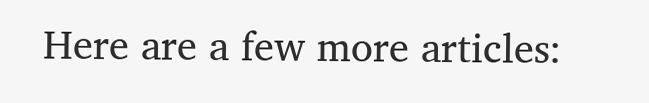Here are a few more articles: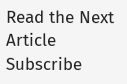Read the Next Article
Subscribe